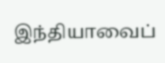இந்தியாவைப்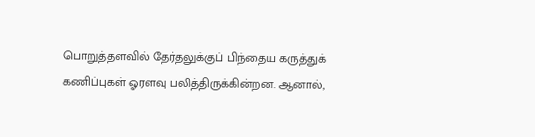பொறுத்தளவில் தேர்தலுக்குப் பிந்தைய கருத்துக் கணிப்புகள் ஓரளவு பலித்திருக்கின்றன. ஆனால்,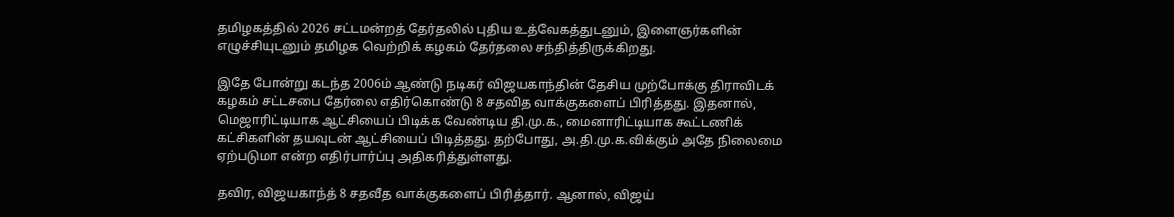தமிழகத்தில் 2026 சட்டமன்றத் தேர்தலில் புதிய உத்வேகத்துடனும், இளைஞர்களின் எழுச்சியுடனும் தமிழக வெற்றிக் கழகம் தேர்தலை சந்தித்திருக்கிறது.

இதே போன்று கடந்த 2006ம் ஆண்டு நடிகர் விஜயகாந்தின் தேசிய முற்போக்கு திராவிடக் கழகம் சட்டசபை தேர்லை எதிர்கொண்டு 8 சதவித வாக்குகளைப் பிரித்தது. இதனால், மெஜாரிட்டியாக ஆட்சியைப் பிடிக்க வேண்டிய தி.மு.க., மைனாரிட்டியாக கூட்டணிக் கட்சிகளின் தயவுடன் ஆட்சியைப் பிடித்தது. தற்போது, அ.தி.மு.க.விக்கும் அதே நிலைமை ஏற்படுமா என்ற எதிர்பார்ப்பு அதிகரித்துள்ளது.

தவிர, விஜயகாந்த் 8 சதவீத வாக்குகளைப் பிரித்தார். ஆனால், விஜய்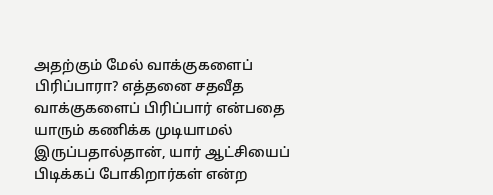அதற்கும் மேல் வாக்குகளைப் பிரிப்பாரா? எத்தனை சதவீத வாக்குகளைப் பிரிப்பார் என்பதை யாரும் கணிக்க முடியாமல் இருப்பதால்தான், யார் ஆட்சியைப் பிடிக்கப் போகிறார்கள் என்ற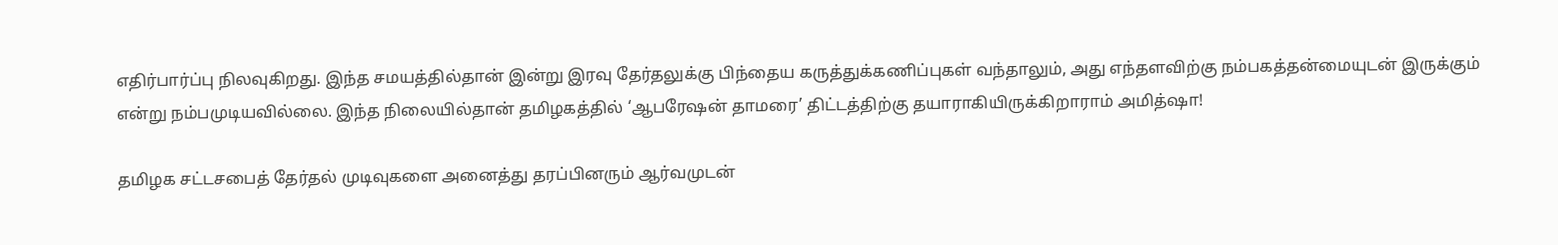எதிர்பார்ப்பு நிலவுகிறது. இந்த சமயத்தில்தான் இன்று இரவு தேர்தலுக்கு பிந்தைய கருத்துக்கணிப்புகள் வந்தாலும், அது எந்தளவிற்கு நம்பகத்தன்மையுடன் இருக்கும் என்று நம்பமுடியவில்லை. இந்த நிலையில்தான் தமிழகத்தில் ‘ஆபரேஷன் தாமரை’ திட்டத்திற்கு தயாராகியிருக்கிறாராம் அமித்ஷா!

தமிழக சட்டசபைத் தேர்தல் முடிவுகளை அனைத்து தரப்பினரும் ஆர்வமுடன்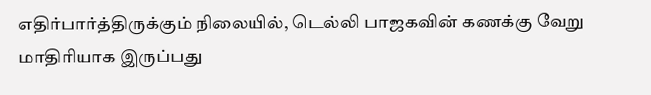எதிர்பார்த்திருக்கும் நிலையில், டெல்லி பாஜகவின் கணக்கு வேறு மாதிரியாக இருப்பது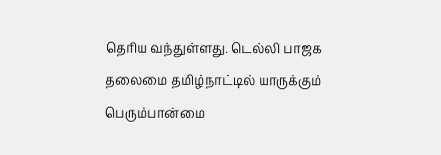தெரிய வந்துள்ளது. டெல்லி பாஜக தலைமை தமிழ்நாட்டில் யாருக்கும் பெரும்பான்மை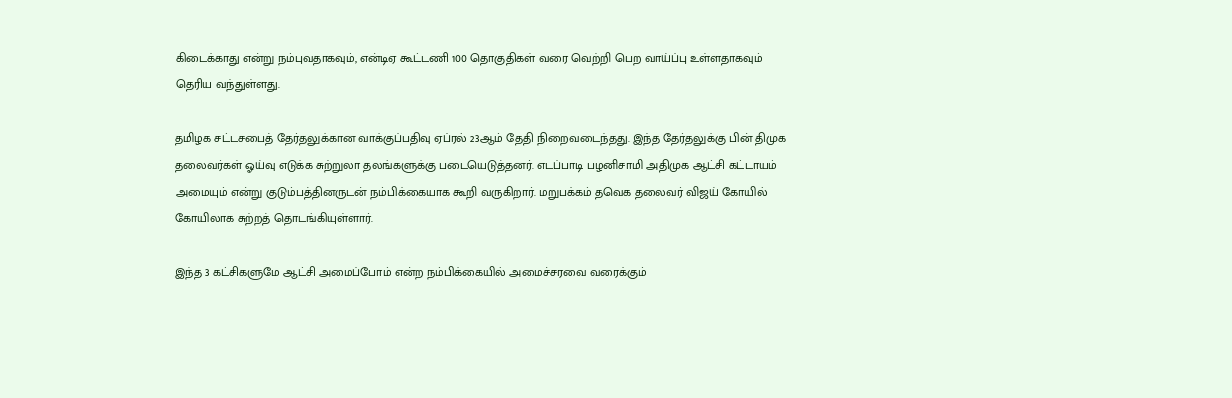கிடைக்காது என்று நம்புவதாகவும், என்டிஏ கூட்டணி 100 தொகுதிகள் வரை வெற்றி பெற வாய்ப்பு உள்ளதாகவும் தெரிய வந்துள்ளது.

தமிழக சட்டசபைத் தேர்தலுக்கான வாக்குப்பதிவு ஏப்ரல் 23ஆம் தேதி நிறைவடைந்தது. இந்த தேர்தலுக்கு பின் திமுக தலைவர்கள் ஓய்வு எடுக்க சுற்றுலா தலங்களுக்கு படையெடுத்தனர். எடப்பாடி பழனிசாமி அதிமுக ஆட்சி கட்டாயம் அமையும் என்று குடும்பத்தினருடன் நம்பிக்கையாக கூறி வருகிறார். மறுபக்கம் தவெக தலைவர் விஜய் கோயில் கோயிலாக சுற்றத் தொடங்கியுள்ளார்.

இந்த 3 கட்சிகளுமே ஆட்சி அமைப்போம் என்ற நம்பிக்கையில் அமைச்சரவை வரைக்கும்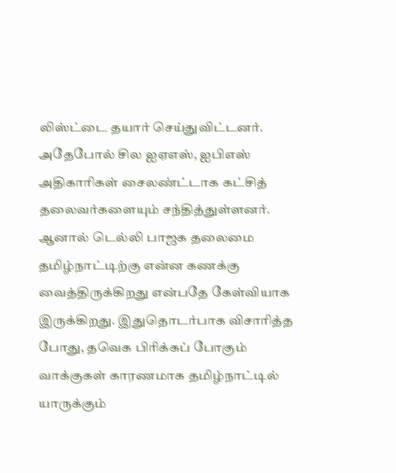லிஸ்ட்டை தயார் செய்துவிட்டனர். அதேபோல் சில ஐஏஎஸ், ஐபிஎஸ் அதிகாரிகள் சைலண்ட்டாக கட்சித் தலைவர்களையும் சந்தித்துள்ளனர். ஆனால் டெல்லி பாஜக தலைமை தமிழ்நாட்டிற்கு என்ன கணக்கு வைத்திருக்கிறது என்பதே கேள்வியாக இருக்கிறது. இதுதொடர்பாக விசாரித்த போது, தவெக பிரிக்கப் போகும் வாக்குகள் காரணமாக தமிழ்நாட்டில் யாருக்கும்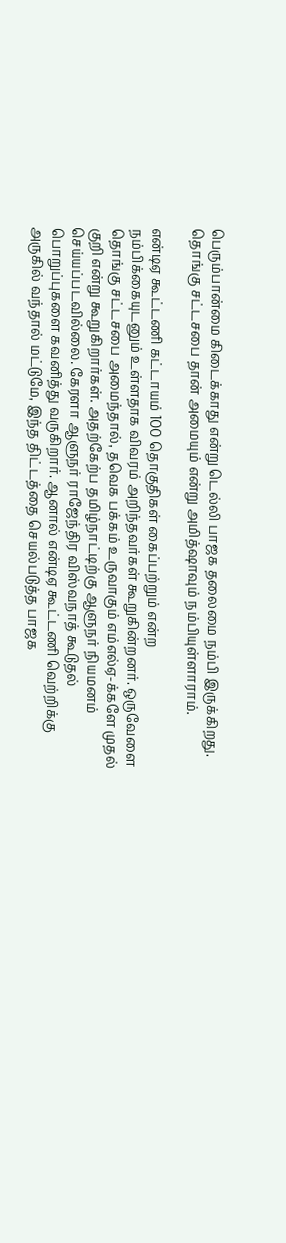பெரும்பான்மை கிடைக்காது என்று டெல்லி பாஜக தலைமை நம்பி இருக்கிறது. தொங்கு சட்டசபை தான் அமையும் என்று அமித்ஷாவும் நம்பியுள்ளாராம்.

என்டிஏ கூட்டணி கட்டாயம் 100 தொகுதிகள் கைப்பற்றும் என்ற நம்பிக்கையுடனும் உள்ளதாக விவரம் அறிந்தவர்கள் கூறுகின்றனர். ஒருவேளை தொங்கு சட்டசபை அமைந்தால், தவெக பக்கம் உருவாகும் எம்எல்ஏ-க்களே முதல் குறி என்று கூறுகிறார்கள். அதற்கேற்ப தமிழ்நாட்டிற்கு ஆளுநர் நியமனம் செய்யப்படவில்லை. கேரளா ஆளுநர் ராஜேந்திர விஸ்வநாத் கூடுதல் பொறுப்புகளை கவனித்து வருகிறார். ஆனால் என்டிஏ கூட்டணி வெற்றிக்கு அருகில் வந்தால் மட்டுமே, இந்த திட்டத்தை செயல்படுத்த பாஜக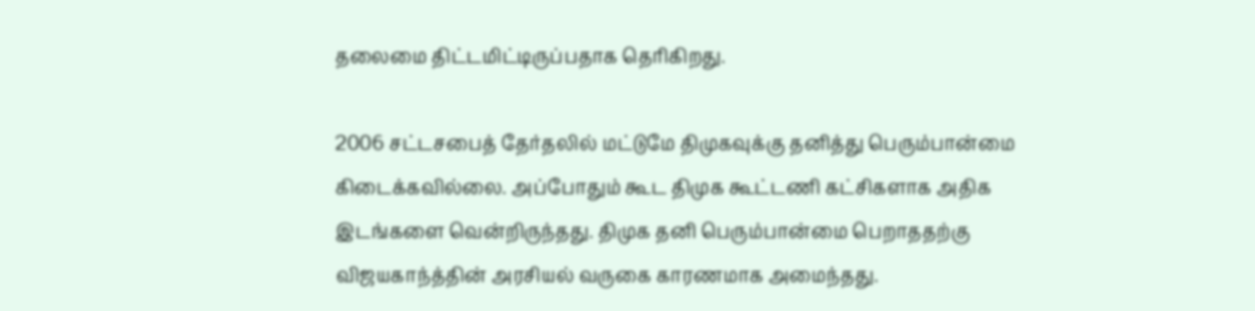தலைமை திட்டமிட்டிருப்பதாக தெரிகிறது.

2006 சட்டசபைத் தேர்தலில் மட்டுமே திமுகவுக்கு தனித்து பெரும்பான்மை கிடைக்கவில்லை. அப்போதும் கூட திமுக கூட்டணி கட்சிகளாக அதிக இடங்களை வென்றிருந்தது. திமுக தனி பெரும்பான்மை பெறாததற்கு விஜயகாந்த்தின் அரசியல் வருகை காரணமாக அமைந்தது.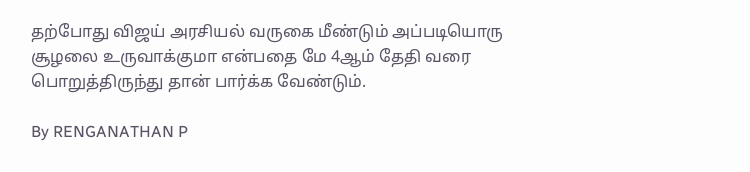தற்போது விஜய் அரசியல் வருகை மீண்டும் அப்படியொரு சூழலை உருவாக்குமா என்பதை மே 4ஆம் தேதி வரை பொறுத்திருந்து தான் பார்க்க வேண்டும்.

By RENGANATHAN P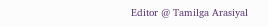Editor @ Tamilga Arasiyal